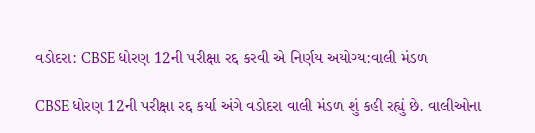વડોદરા: CBSE ધોરણ 12ની પરીક્ષા રદ્દ કરવી એ નિર્ણય અયોગ્ય:વાલી મંડળ

CBSE ધોરણ 12ની પરીક્ષા રદ્દ કર્યા અંગે વડોદરા વાલી મંડળ શું કહી રહ્યું છે. વાલીઓના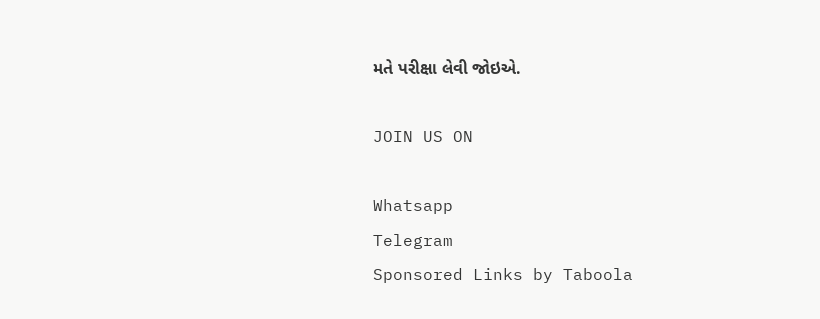મતે પરીક્ષા લેવી જોઇએ.

JOIN US ON

Whatsapp
Telegram
Sponsored Links by Taboola